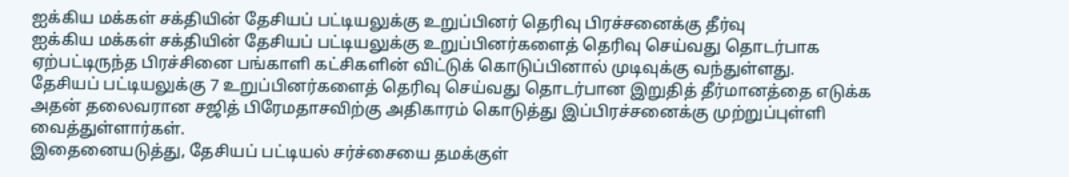ஐக்கிய மக்கள் சக்தியின் தேசியப் பட்டியலுக்கு உறுப்பினர் தெரிவு பிரச்சனைக்கு தீர்வு
ஐக்கிய மக்கள் சக்தியின் தேசியப் பட்டியலுக்கு உறுப்பினர்களைத் தெரிவு செய்வது தொடர்பாக ஏற்பட்டிருந்த பிரச்சினை பங்காளி கட்சிகளின் விட்டுக் கொடுப்பினால் முடிவுக்கு வந்துள்ளது.
தேசியப் பட்டியலுக்கு 7 உறுப்பினர்களைத் தெரிவு செய்வது தொடர்பான இறுதித் தீர்மானத்தை எடுக்க அதன் தலைவரான சஜித் பிரேமதாசவிற்கு அதிகாரம் கொடுத்து இப்பிரச்சனைக்கு முற்றுப்புள்ளி வைத்துள்ளார்கள்.
இதைனையடுத்து, தேசியப் பட்டியல் சர்ச்சையை தமக்குள்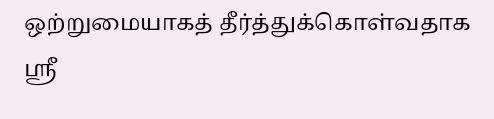ஒற்றுமையாகத் தீர்த்துக்கொள்வதாக ஶ்ரீ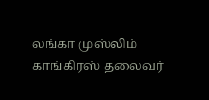லங்கா முஸ்லிம் காங்கிரஸ் தலைவர்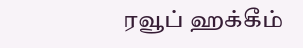ரவூப் ஹக்கீம்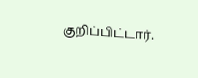குறிப்பிட்டார்.